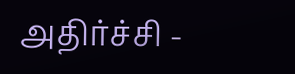அதிர்ச்சி -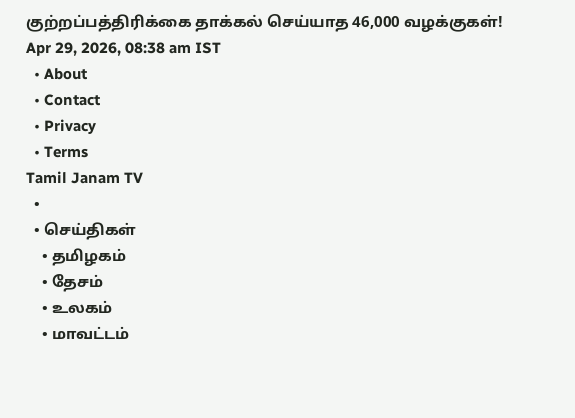குற்றப்பத்திரிக்கை தாக்கல் செய்யாத 46,000 வழக்குகள்!
Apr 29, 2026, 08:38 am IST
  • About
  • Contact
  • Privacy
  • Terms
Tamil Janam TV
  •
  • செய்திகள்
    • தமிழகம்
    • தேசம்
    • உலகம்
    • மாவட்டம்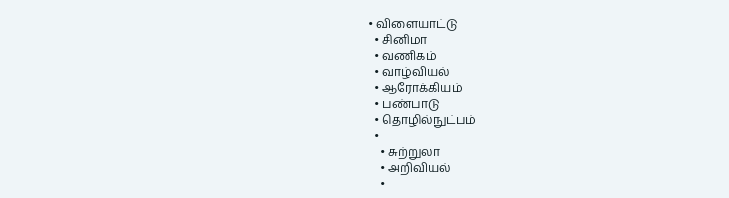• விளையாட்டு
  • சினிமா
  • வணிகம்
  • வாழ்வியல்
  • ஆரோக்கியம்
  • பண்பாடு
  • தொழில்நுட்பம்
  •
    • சுற்றுலா
    • அறிவியல்
    •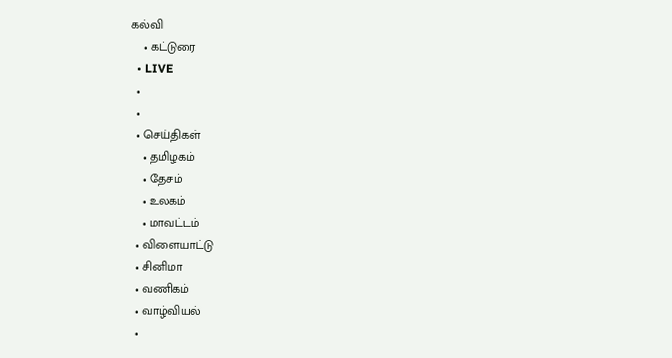கல்வி
    • கட்டுரை
  • LIVE
  •
  •
  • செய்திகள்
    • தமிழகம்
    • தேசம்
    • உலகம்
    • மாவட்டம்
  • விளையாட்டு
  • சினிமா
  • வணிகம்
  • வாழ்வியல்
  •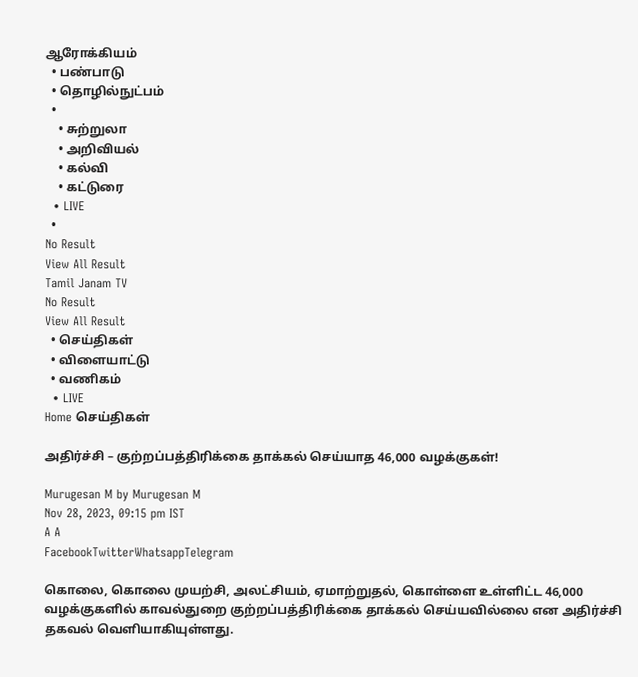ஆரோக்கியம்
  • பண்பாடு
  • தொழில்நுட்பம்
  •
    • சுற்றுலா
    • அறிவியல்
    • கல்வி
    • கட்டுரை
  • LIVE
  •
No Result
View All Result
Tamil Janam TV
No Result
View All Result
  • செய்திகள்
  • விளையாட்டு
  • வணிகம்
  • LIVE
Home செய்திகள்

அதிர்ச்சி – குற்றப்பத்திரிக்கை தாக்கல் செய்யாத 46,000 வழக்குகள்!

Murugesan M by Murugesan M
Nov 28, 2023, 09:15 pm IST
A A
FacebookTwitterWhatsappTelegram

கொலை, கொலை முயற்சி, அலட்சியம், ஏமாற்றுதல், கொள்ளை உள்ளிட்ட 46,000 வழக்குகளில் காவல்துறை குற்றப்பத்திரிக்கை தாக்கல் செய்யவில்லை என அதிர்ச்சி தகவல் வெளியாகியுள்ளது.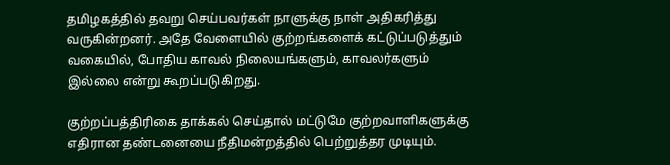தமிழகத்தில் தவறு செய்பவர்கள் நாளுக்கு நாள் அதிகரித்து வருகின்றனர். அதே வேளையில் குற்றங்களைக் கட்டுப்படுத்தும் வகையில், போதிய காவல் நிலையங்களும், காவலர்களும் இல்லை என்று கூறப்படுகிறது.

குற்றப்பத்திரிகை தாக்கல் செய்தால் மட்டுமே குற்றவாளிகளுக்கு எதிரான தண்டனையை நீதிமன்றத்தில் பெற்றுத்தர முடியும்.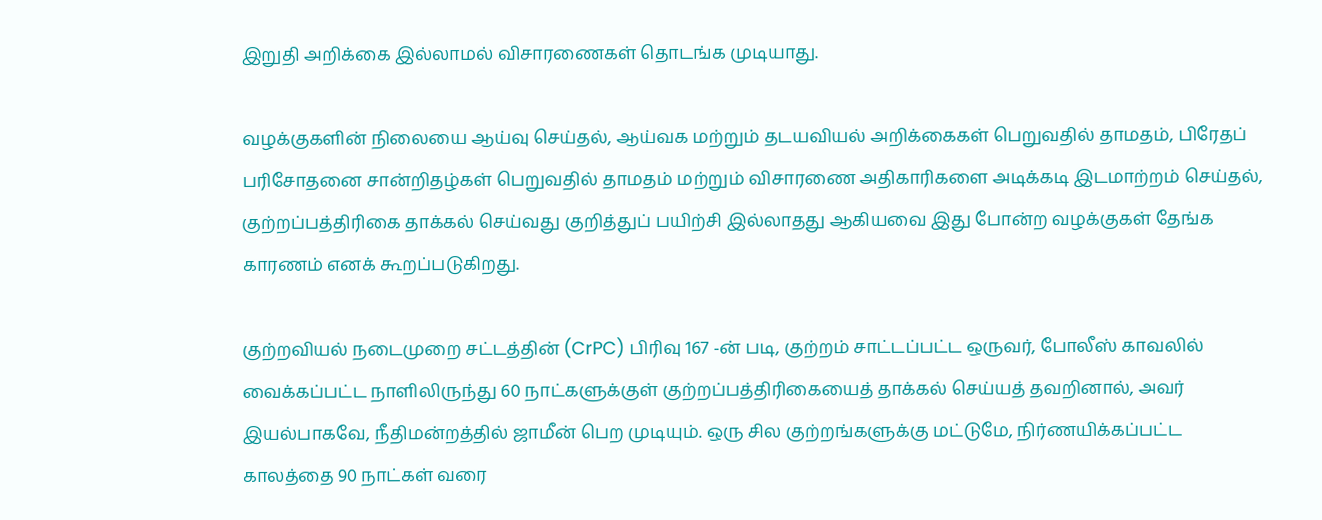இறுதி அறிக்கை இல்லாமல் விசாரணைகள் தொடங்க முடியாது.

வழக்குகளின் நிலையை ஆய்வு செய்தல், ஆய்வக மற்றும் தடயவியல் அறிக்கைகள் பெறுவதில் தாமதம், பிரேதப் பரிசோதனை சான்றிதழ்கள் பெறுவதில் தாமதம் மற்றும் விசாரணை அதிகாரிகளை அடிக்கடி இடமாற்றம் செய்தல், குற்றப்பத்திரிகை தாக்கல் செய்வது குறித்துப் பயிற்சி இல்லாதது ஆகியவை இது போன்ற வழக்குகள் தேங்க காரணம் எனக் கூறப்படுகிறது.

குற்றவியல் நடைமுறை சட்டத்தின் (CrPC) பிரிவு 167 -ன் படி, குற்றம் சாட்டப்பட்ட ஒருவர், போலீஸ் காவலில் வைக்கப்பட்ட நாளிலிருந்து 60 நாட்களுக்குள் குற்றப்பத்திரிகையைத் தாக்கல் செய்யத் தவறினால், அவர் இயல்பாகவே, நீதிமன்றத்தில் ஜாமீன் பெற முடியும். ஒரு சில குற்றங்களுக்கு மட்டுமே, நிர்ணயிக்கப்பட்ட காலத்தை 90 நாட்கள் வரை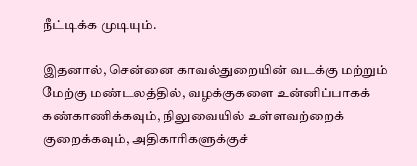நீட்டிக்க முடியும்.

இதனால், சென்னை காவல்துறையின் வடக்கு மற்றும் மேற்கு மண்டலத்தில், வழக்குகளை உன்னிப்பாகக் கண்காணிக்கவும், நிலுவையில் உள்ளவற்றைக் குறைக்கவும், அதிகாரிகளுக்குச்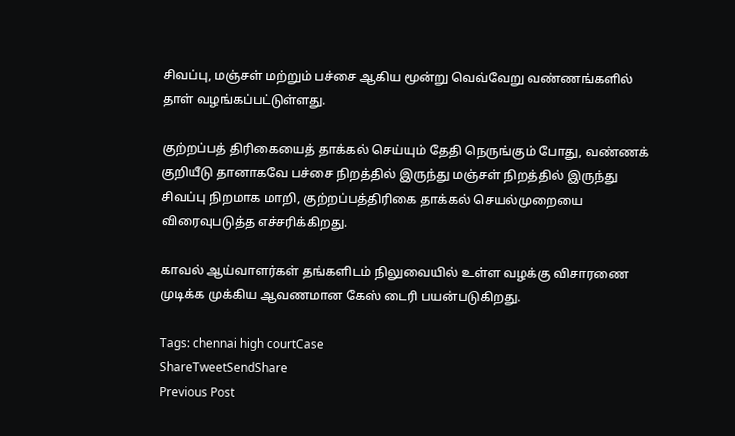சிவப்பு, மஞ்சள் மற்றும் பச்சை ஆகிய மூன்று வெவ்வேறு வண்ணங்களில் தாள் வழங்கப்பட்டுள்ளது.

குற்றப்பத் திரிகையைத் தாக்கல் செய்யும் தேதி நெருங்கும் போது, வண்ணக் குறியீடு தானாகவே பச்சை நிறத்தில் இருந்து மஞ்சள் நிறத்தில் இருந்து சிவப்பு நிறமாக மாறி, குற்றப்பத்திரிகை தாக்கல் செயல்முறையை விரைவுபடுத்த எச்சரிக்கிறது.

காவல் ஆய்வாளர்கள் தங்களிடம் நிலுவையில் உள்ள வழக்கு விசாரணை முடிக்க முக்கிய ஆவணமான கேஸ் டைரி பயன்படுகிறது.

Tags: chennai high courtCase
ShareTweetSendShare
Previous Post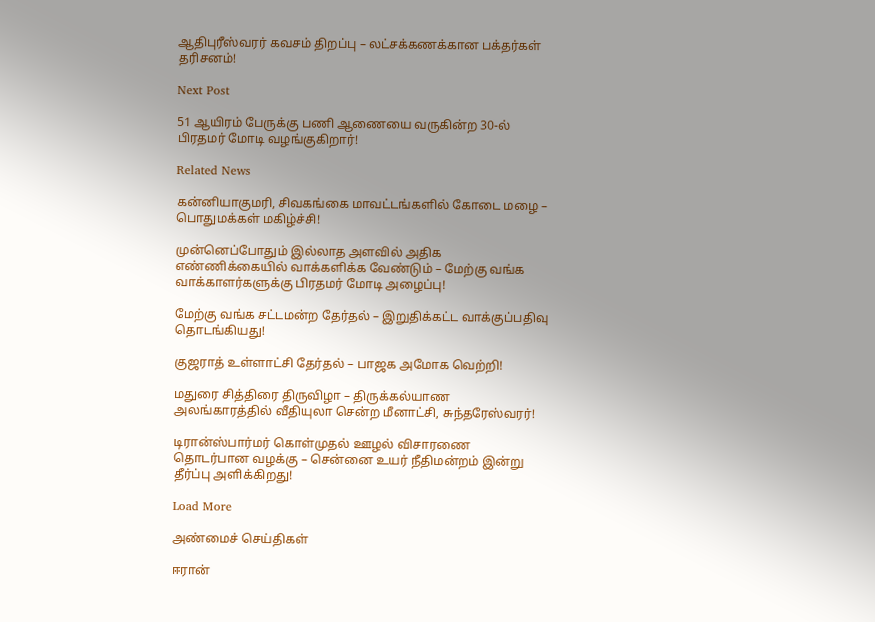ஆதிபுரீஸ்வரர் கவசம் திறப்பு – லட்சக்கணக்கான பக்தர்கள் தரிசனம்!

Next Post

51 ஆயிரம் பேருக்கு பணி ஆணையை வருகின்ற 30-ல் பிரதமர் மோடி வழங்குகிறார்!

Related News

கன்னியாகுமரி, சிவகங்கை மாவட்டங்களில் கோடை மழை – பொதுமக்கள் மகிழ்ச்சி!

முன்னெப்போதும் இல்லாத அளவில் அதிக எண்ணிக்கையில் வாக்களிக்க வேண்டும் – மேற்கு வங்க வாக்காளர்களுக்கு பிரதமர் மோடி அழைப்பு!

மேற்கு வங்க சட்டமன்ற தேர்தல் – இறுதிக்கட்ட வாக்குப்பதிவு தொடங்கியது!

குஜராத் உள்ளாட்சி தேர்தல் – பாஜக அமோக வெற்றி!

மதுரை சித்திரை திருவிழா – திருக்கல்யாண அலங்காரத்தில் வீதியுலா சென்ற மீனாட்சி, சுந்தரேஸ்வரர்!

டிரான்ஸ்பார்மர் கொள்முதல் ஊழல் விசாரணை தொடர்பான வழக்கு – சென்னை உயர் நீதிமன்றம் இன்று தீர்ப்பு அளிக்கிறது!

Load More

அண்மைச் செய்திகள்

ஈரான்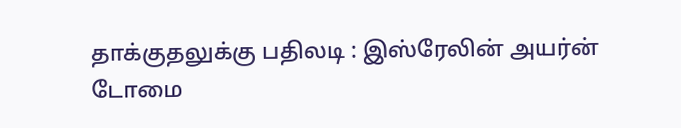தாக்குதலுக்கு பதிலடி : இஸ்ரேலின் அயர்ன் டோமை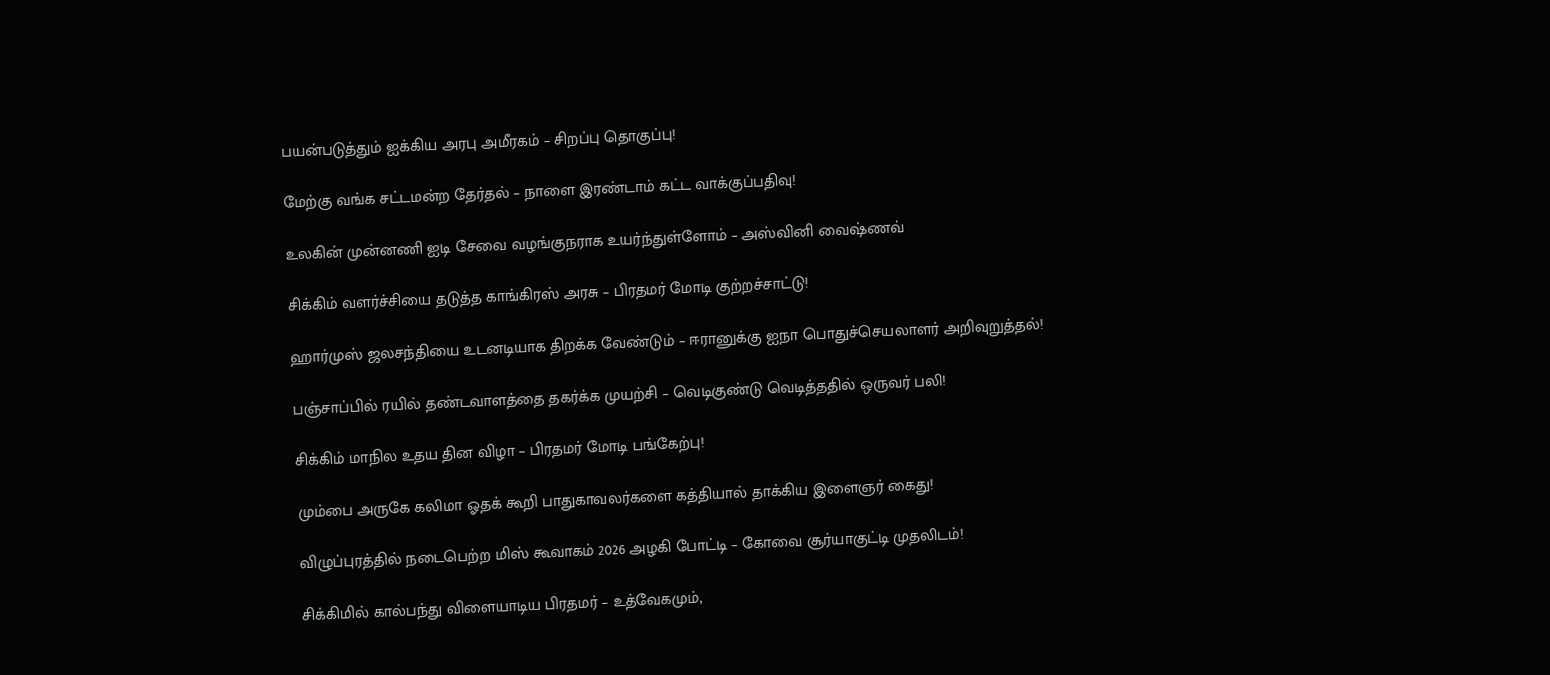பயன்படுத்தும் ஐக்கிய அரபு அமீரகம் – சிறப்பு தொகுப்பு!

மேற்கு வங்க சட்டமன்ற தேர்தல் – நாளை இரண்டாம் கட்ட வாக்குப்பதிவு!

உலகின் முன்னணி ஐடி சேவை வழங்குநராக உயர்ந்துள்ளோம் – அஸ்வினி வைஷ்ணவ்

சிக்கிம் வளர்ச்சியை தடுத்த காங்கிரஸ் அரசு – பிரதமர் மோடி குற்றச்சாட்டு!

ஹார்முஸ் ஜலசந்தியை உடனடியாக திறக்க வேண்டும் – ஈரானுக்கு ஐநா பொதுச்செயலாளர் அறிவுறுத்தல்!

பஞ்சாப்பில் ரயில் தண்டவாளத்தை தகர்க்க முயற்சி – வெடிகுண்டு வெடித்ததில் ஒருவர் பலி!

சிக்கிம் மாநில உதய தின விழா – பிரதமர் மோடி பங்கேற்பு!

மும்பை அருகே கலிமா ஓதக் கூறி பாதுகாவலர்களை கத்தியால் தாக்கிய இளைஞர் கைது!

விழுப்புரத்தில் நடைபெற்ற மிஸ் கூவாகம் 2026 அழகி போட்டி – கோவை சூர்யாகுட்டி முதலிடம்!

சிக்கிமில் கால்பந்து விளையாடிய பிரதமர் – உத்வேகமும்,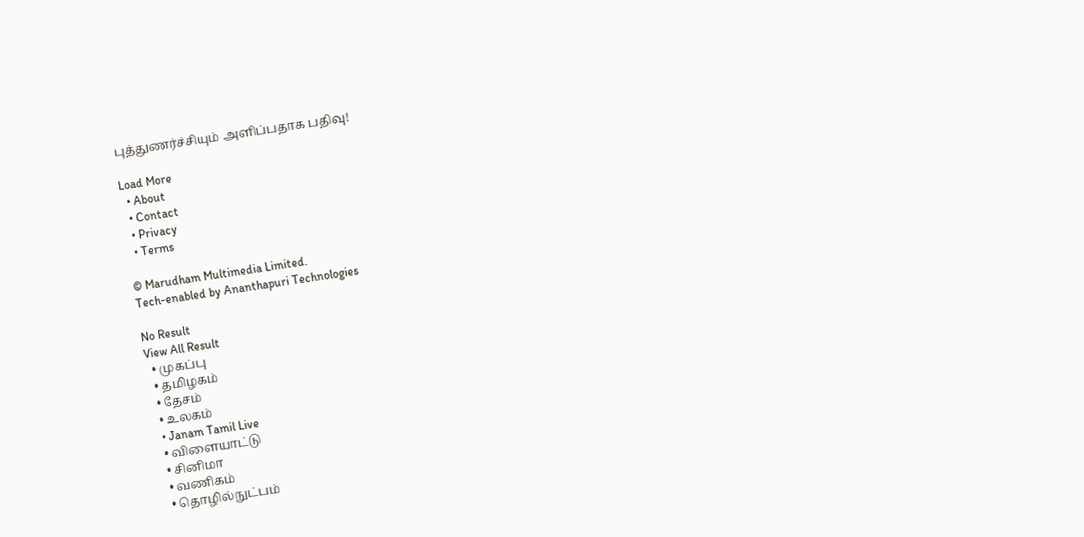புத்துணர்ச்சியும் அளிப்பதாக பதிவு!

Load More
  • About
  • Contact
  • Privacy
  • Terms

© Marudham Multimedia Limited.
Tech-enabled by Ananthapuri Technologies

No Result
View All Result
  • முகப்பு
  • தமிழகம்
  • தேசம்
  • உலகம்
  • Janam Tamil Live
  • விளையாட்டு
  • சினிமா
  • வணிகம்
  • தொழில்நுட்பம்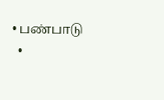• பண்பாடு
  •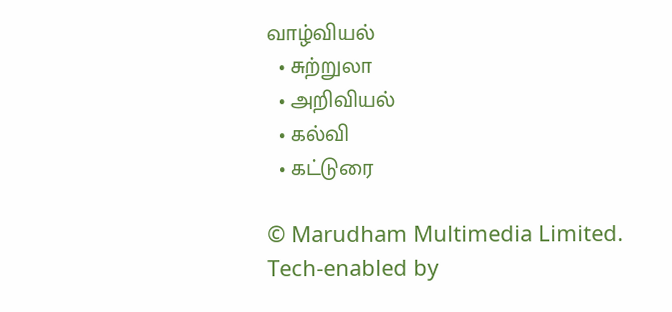வாழ்வியல்
  • சுற்றுலா
  • அறிவியல்
  • கல்வி
  • கட்டுரை

© Marudham Multimedia Limited.
Tech-enabled by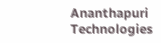Ananthapuri Technologies